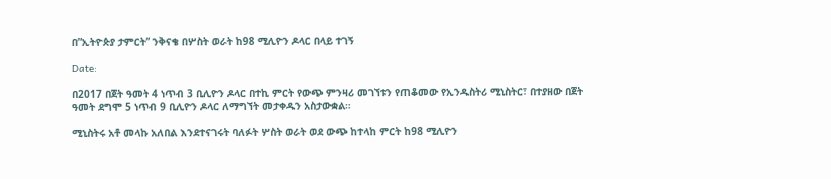በ”ኢትዮጵያ ታምርት” ንቅናቄ በሦስት ወራት ከ98 ሚሊዮን ዶላር በላይ ተገኝ

Date:

በ2017 በጀት ዓመት 4 ነጥብ 3 ቢሊዮን ዶላር በተኪ ምርት የውጭ ምንዛሪ መገኘቱን የጠቆመው የኢንዱስትሪ ሚኒስትር፣ በተያዘው በጀት ዓመት ደግሞ 5 ነጥብ 9 ቢሊዮን ዶላር ለማግኘት መታቀዱን አስታውቋል።

ሚኒስትሩ አቶ መላኩ አለበል እንደተናገሩት ባለፉት ሦስት ወራት ወደ ውጭ ከተላከ ምርት ከ98 ሚሊዮን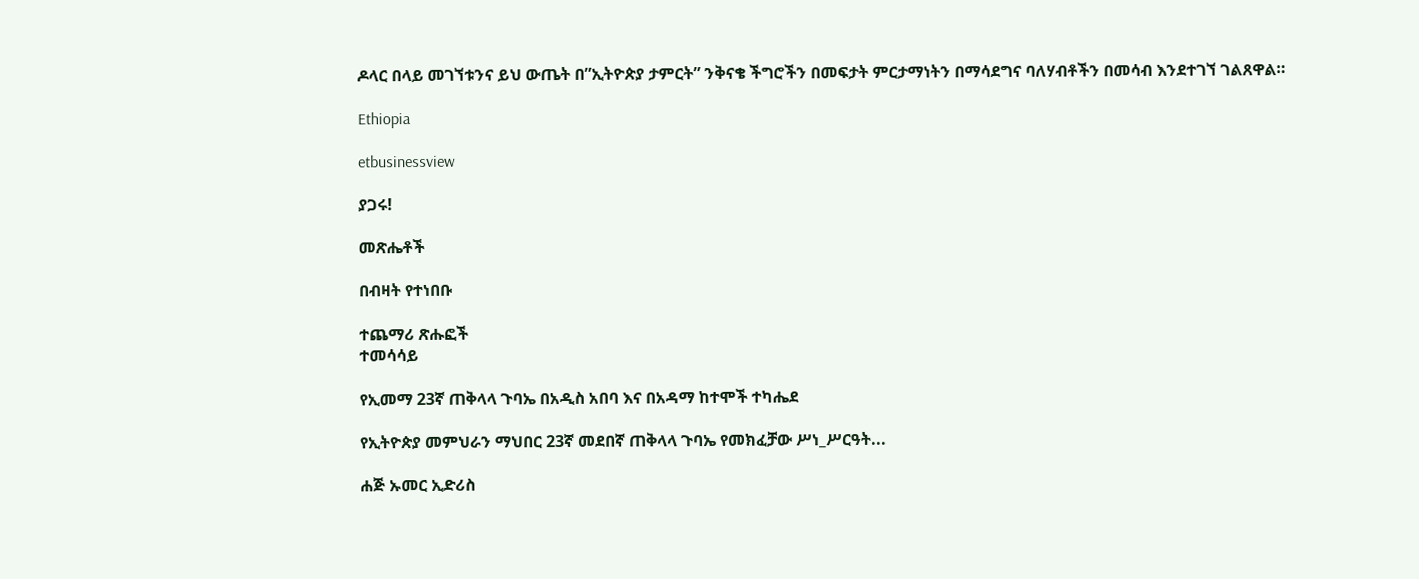ዶላር በላይ መገኘቱንና ይህ ውጤት በ”ኢትዮጵያ ታምርት” ንቅናቄ ችግሮችን በመፍታት ምርታማነትን በማሳደግና ባለሃብቶችን በመሳብ እንደተገኘ ገልጸዋል።

Ethiopia

etbusinessview

ያጋሩ!

መጽሔቶች

በብዛት የተነበቡ

ተጨማሪ ጽሑፎች
ተመሳሳይ

የኢመማ 23ኛ ጠቅላላ ጉባኤ በአዲስ አበባ እና በአዳማ ከተሞች ተካሔደ

የኢትዮጵያ መምህራን ማህበር 23ኛ መደበኛ ጠቅላላ ጉባኤ የመክፈቻው ሥነ_ሥርዓት...

ሐጅ ኡመር ኢድሪስ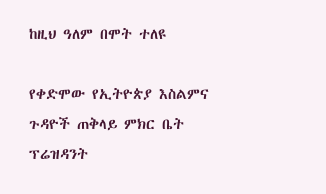ከዚህ ዓለም በሞት ተለዩ

የቀድሞው የኢትዮጵያ እስልምና ጉዳዮች ጠቅላይ ምክር ቤት ፕሬዝዳንት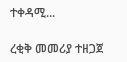ተቀዳሚ...

ረቂቅ መመሪያ ተዘጋጀ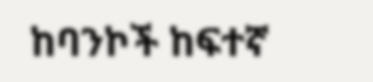ከባንኮች ከፍተኛ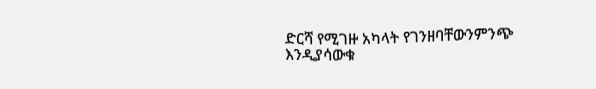ድርሻ የሚገዙ አካላት የገንዘባቸውንምንጭ እንዲያሳውቁ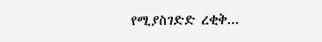የሚያስገድድ ረቂቅ...